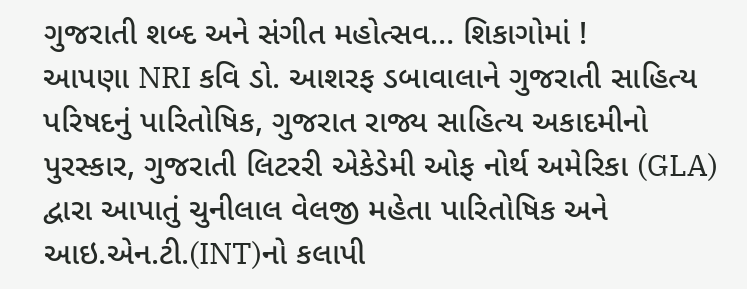ગુજરાતી શબ્દ અને સંગીત મહોત્સવ… શિકાગોમાં !
આપણા NRI કવિ ડો. આશરફ ડબાવાલાને ગુજરાતી સાહિત્ય પરિષદનું પારિતોષિક, ગુજરાત રાજ્ય સાહિત્ય અકાદમીનો પુરસ્કાર, ગુજરાતી લિટરરી એકેડેમી ઓફ નોર્થ અમેરિકા (GLA) દ્વારા આપાતું ચુનીલાલ વેલજી મહેતા પારિતોષિક અને આઇ.એન.ટી.(INT)નો કલાપી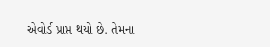એવોર્ડ પ્રાપ્ત થયો છે. તેમના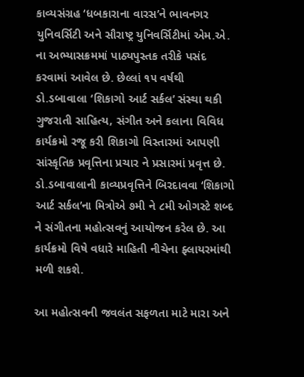કાવ્યસંગ્રહ ‘ધબકારાના વારસ’ને ભાવનગર યુનિવર્સિટી અને સૌરાષ્ટ્ર યુનિવર્સિટીમાં એમ.એ. ના અભ્યાસક્રમમાં પાઠ્યપુસ્તક તરીકે પસંદ કરવામાં આવેલ છે. છેલ્લાં ૧૫ વર્ષથી ડો.ડબાવાલા ‘શિકાગો આર્ટ સર્કલ’ સંસ્થા થકી ગુજરાતી સાહિત્ય, સંગીત અને કલાના વિવિધ કાર્યક્રમો રજૂ કરી શિકાગો વિસ્તારમાં આપણી સાંસ્કૃતિક પ્રવૃત્તિના પ્રચાર ને પ્રસારમાં પ્રવૃત્ત છે.
ડો.ડબાવાલાની કાવ્યપ્રવૃત્તિને બિરદાવવા ‘શિકાગો આર્ટ સર્કલ’ના મિત્રોએ ૭મી ને ૮મી ઓગસ્ટે શબ્દ ને સંગીતના મહોત્સવનું આયોજન કરેલ છે. આ કાર્યક્રમો વિષે વધારે માહિતી નીચેના ફ્લાયરમાંથી મળી શકશે.

આ મહોત્સવની જવલંત સફળતા માટે મારા અને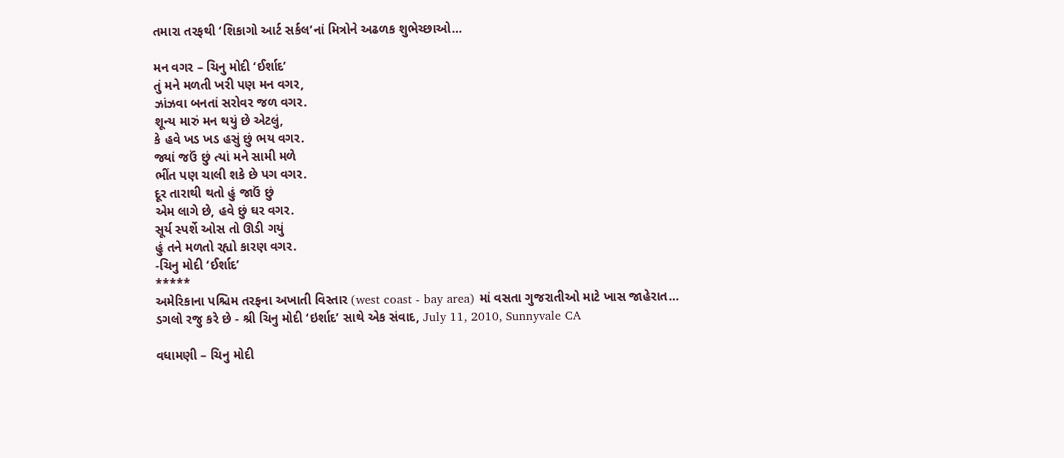તમારા તરફથી ‘શિકાગો આર્ટ સર્કલ’નાં મિત્રોને અઢળક શુભેચ્છાઓ…

મન વગર – ચિનુ મોદી ‘ઈર્શાદ’
તું મને મળતી ખરી પણ મન વગર,
ઝાંઝવા બનતાં સરોવર જળ વગર.
શૂન્ય મારું મન થયું છે એટલું,
કે હવે ખડ ખડ હસું છું ભય વગર.
જ્યાં જઉં છું ત્યાં મને સામી મળે
ભીંત પણ ચાલી શકે છે પગ વગર.
દૂર તારાથી થતો હું જાઉં છું
એમ લાગે છે, હવે છું ઘર વગર.
સૂર્ય સ્પર્શે ઓસ તો ઊડી ગયું
હું તને મળતો રહ્યો કારણ વગર.
-ચિનુ મોદી ‘ઈર્શાદ’
*****
અમેરિકાના પશ્ચિમ તરફના અખાતી વિસ્તાર (west coast - bay area) માં વસતા ગુજરાતીઓ માટે ખાસ જાહેરાત…
ડગલો રજુ કરે છે - શ્રી ચિનુ મોદી ‘ઇર્શાદ’ સાથે એક સંવાદ, July 11, 2010, Sunnyvale CA

વધામણી – ચિનુ મોદી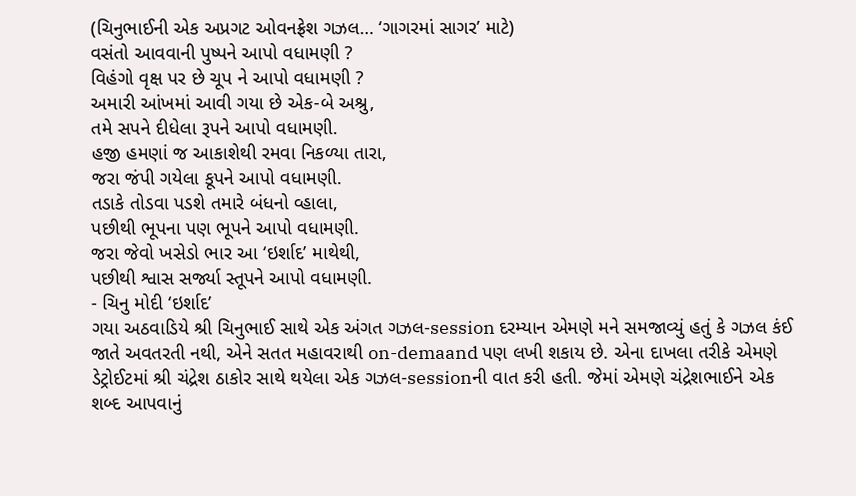(ચિનુભાઈની એક અપ્રગટ ઓવનફ્રેશ ગઝલ… ‘ગાગરમાં સાગર’ માટે)
વસંતો આવવાની પુષ્પને આપો વધામણી ?
વિહંગો વૃક્ષ પર છે ચૂપ ને આપો વધામણી ?
અમારી આંખમાં આવી ગયા છે એક-બે અશ્રુ,
તમે સપને દીધેલા રૂપને આપો વધામણી.
હજી હમણાં જ આકાશેથી રમવા નિકળ્યા તારા,
જરા જંપી ગયેલા કૂપને આપો વધામણી.
તડાકે તોડવા પડશે તમારે બંધનો વ્હાલા,
પછીથી ભૂપના પણ ભૂપને આપો વધામણી.
જરા જેવો ખસેડો ભાર આ ‘ઇર્શાદ’ માથેથી,
પછીથી શ્વાસ સર્જ્યા સ્તૂપને આપો વધામણી.
- ચિનુ મોદી ‘ઇર્શાદ’
ગયા અઠવાડિયે શ્રી ચિનુભાઈ સાથે એક અંગત ગઝલ-session દરમ્યાન એમણે મને સમજાવ્યું હતું કે ગઝલ કંઈ જાતે અવતરતી નથી, એને સતત મહાવરાથી on-demaand પણ લખી શકાય છે. એના દાખલા તરીકે એમણે ડેટ્રોઈટમાં શ્રી ચંદ્રેશ ઠાકોર સાથે થયેલા એક ગઝલ-sessionની વાત કરી હતી. જેમાં એમણે ચંદ્રેશભાઈને એક શબ્દ આપવાનું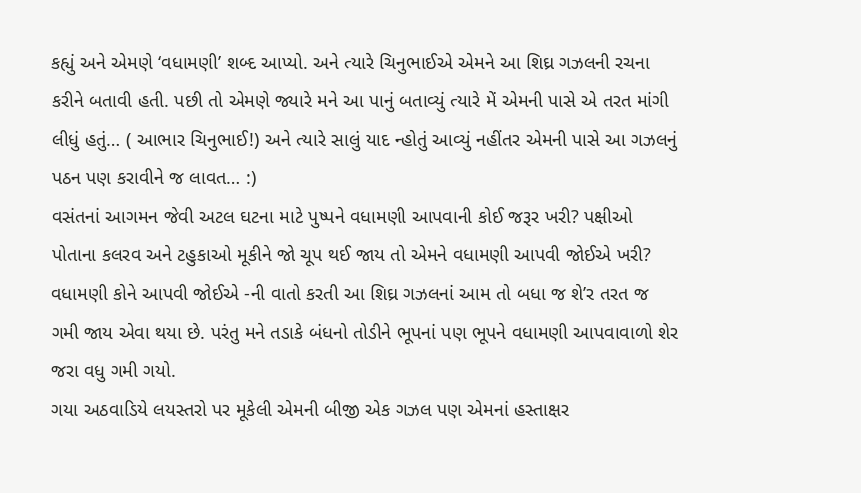કહ્યું અને એમણે ‘વધામણી’ શબ્દ આપ્યો. અને ત્યારે ચિનુભાઈએ એમને આ શિઘ્ર ગઝલની રચના કરીને બતાવી હતી. પછી તો એમણે જ્યારે મને આ પાનું બતાવ્યું ત્યારે મેં એમની પાસે એ તરત માંગી લીધું હતું… ( આભાર ચિનુભાઈ!) અને ત્યારે સાલું યાદ ન્હોતું આવ્યું નહીંતર એમની પાસે આ ગઝલનું પઠન પણ કરાવીને જ લાવત… :)
વસંતનાં આગમન જેવી અટલ ઘટના માટે પુષ્પને વધામણી આપવાની કોઈ જરૂર ખરી? પક્ષીઓ પોતાના કલરવ અને ટહુકાઓ મૂકીને જો ચૂપ થઈ જાય તો એમને વધામણી આપવી જોઈએ ખરી? વધામણી કોને આપવી જોઈએ -ની વાતો કરતી આ શિઘ્ર ગઝલનાં આમ તો બધા જ શે’ર તરત જ ગમી જાય એવા થયા છે. પરંતુ મને તડાકે બંધનો તોડીને ભૂપનાં પણ ભૂપને વધામણી આપવાવાળો શેર જરા વધુ ગમી ગયો.
ગયા અઠવાડિયે લયસ્તરો પર મૂકેલી એમની બીજી એક ગઝલ પણ એમનાં હસ્તાક્ષર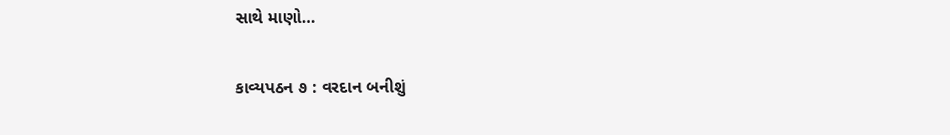સાથે માણો…

કાવ્યપઠન ૭ : વરદાન બનીશું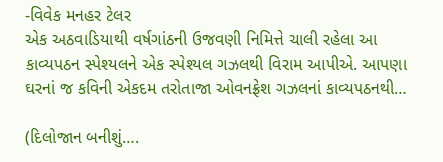-વિવેક મનહર ટેલર
એક અઠવાડિયાથી વર્ષગાંઠની ઉજવણી નિમિત્તે ચાલી રહેલા આ કાવ્યપઠન સ્પેશ્યલને એક સ્પેશ્યલ ગઝલથી વિરામ આપીએ. આપણા ઘરનાં જ કવિની એકદમ તરોતાજા ઓવનફ્રેશ ગઝલનાં કાવ્યપઠનથી…

(દિલોજાન બનીશું….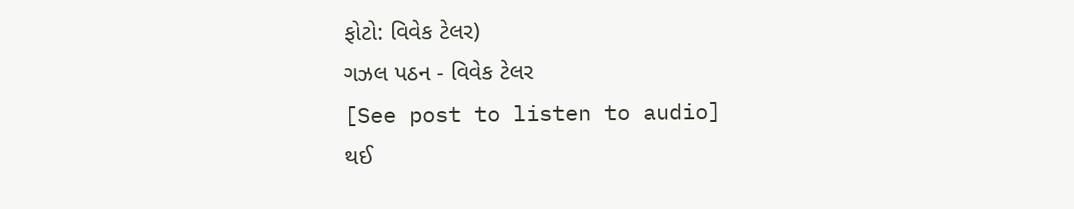ફોટો: વિવેક ટેલર)
ગઝલ પઠન - વિવેક ટેલર
[See post to listen to audio]
થઈ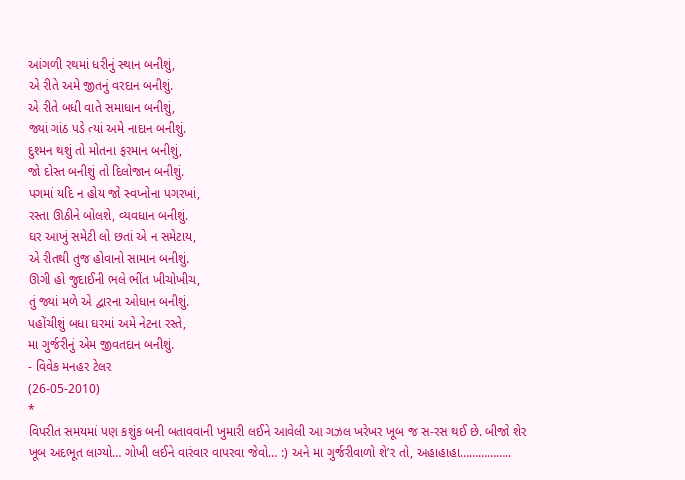આંગળી રથમાં ધરીનું સ્થાન બનીશું,
એ રીતે અમે જીતનું વરદાન બનીશું.
એ રીતે બધી વાતે સમાધાન બનીશું,
જ્યાં ગાંઠ પડે ત્યાં અમે નાદાન બનીશું.
દુશ્મન થશું તો મોતના ફરમાન બનીશું,
જો દોસ્ત બનીશું તો દિલોજાન બનીશું.
પગમાં યદિ ન હોય જો સ્વપ્નોના પગરખાં,
રસ્તા ઊઠીને બોલશે, વ્યવધાન બનીશું.
ઘર આખું સમેટી લો છતાં એ ન સમેટાય,
એ રીતથી તુજ હોવાનો સામાન બનીશું.
ઊગી હો જુદાઈની ભલે ભીંત ખીચોખીચ,
તું જ્યાં મળે એ દ્વારના ઓધાન બનીશું.
પહોંચીશું બધા ઘરમાં અમે નેટના રસ્તે,
મા ગુર્જરીનું એમ જીવતદાન બનીશું.
- વિવેક મનહર ટેલર
(26-05-2010)
*
વિપરીત સમયમાં પણ કશુંક બની બતાવવાની ખુમારી લઈને આવેલી આ ગઝલ ખરેખર ખૂબ જ સ-રસ થઈ છે. બીજો શેર ખૂબ અદભૂત લાગ્યો… ગોખી લઈને વારંવાર વાપરવા જેવો… :) અને મા ગુર્જરીવાળો શે’ર તો, અહાહાહા……………..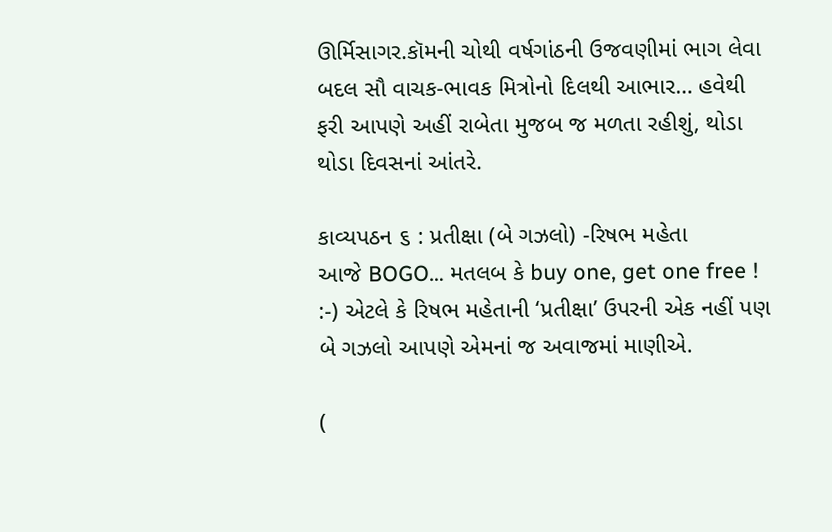ઊર્મિસાગર.કૉમની ચોથી વર્ષગાંઠની ઉજવણીમાં ભાગ લેવા બદલ સૌ વાચક-ભાવક મિત્રોનો દિલથી આભાર… હવેથી ફરી આપણે અહીં રાબેતા મુજબ જ મળતા રહીશું, થોડા થોડા દિવસનાં આંતરે.

કાવ્યપઠન ૬ : પ્રતીક્ષા (બે ગઝલો) -રિષભ મહેતા
આજે BOGO… મતલબ કે buy one, get one free ! :-) એટલે કે રિષભ મહેતાની ‘પ્રતીક્ષા’ ઉપરની એક નહીં પણ બે ગઝલો આપણે એમનાં જ અવાજમાં માણીએ.

(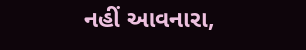નહીં આવનારા,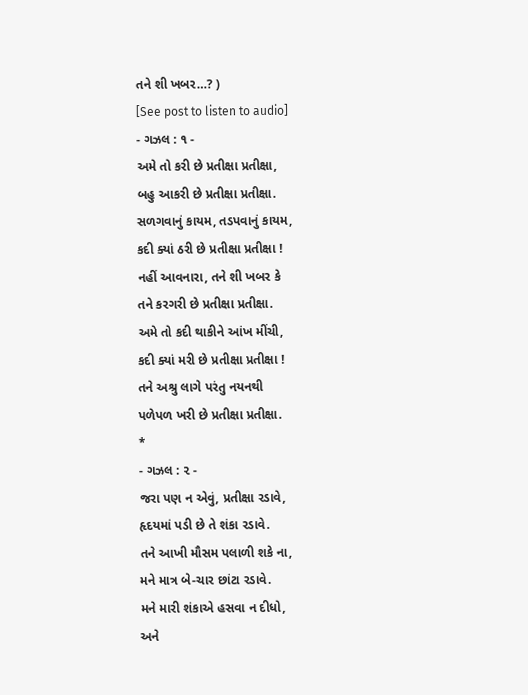તને શી ખબર…? )
[See post to listen to audio]
- ગઝલ : ૧ -
અમે તો કરી છે પ્રતીક્ષા પ્રતીક્ષા,
બહુ આકરી છે પ્રતીક્ષા પ્રતીક્ષા.
સળગવાનું કાયમ, તડપવાનું કાયમ,
કદી ક્યાં ઠરી છે પ્રતીક્ષા પ્રતીક્ષા !
નહીં આવનારા, તને શી ખબર કે
તને કરગરી છે પ્રતીક્ષા પ્રતીક્ષા.
અમે તો કદી થાકીને આંખ મીંચી,
કદી ક્યાં મરી છે પ્રતીક્ષા પ્રતીક્ષા !
તને અશ્રુ લાગે પરંતુ નયનથી
પળેપળ ખરી છે પ્રતીક્ષા પ્રતીક્ષા.
*
- ગઝલ : ૨ -
જરા પણ ન એવું, પ્રતીક્ષા રડાવે,
હૃદયમાં પડી છે તે શંકા રડાવે.
તને આખી મૌસમ પલાળી શકે ના,
મને માત્ર બે-ચાર છાંટા રડાવે.
મને મારી શંકાએ હસવા ન દીધો,
અને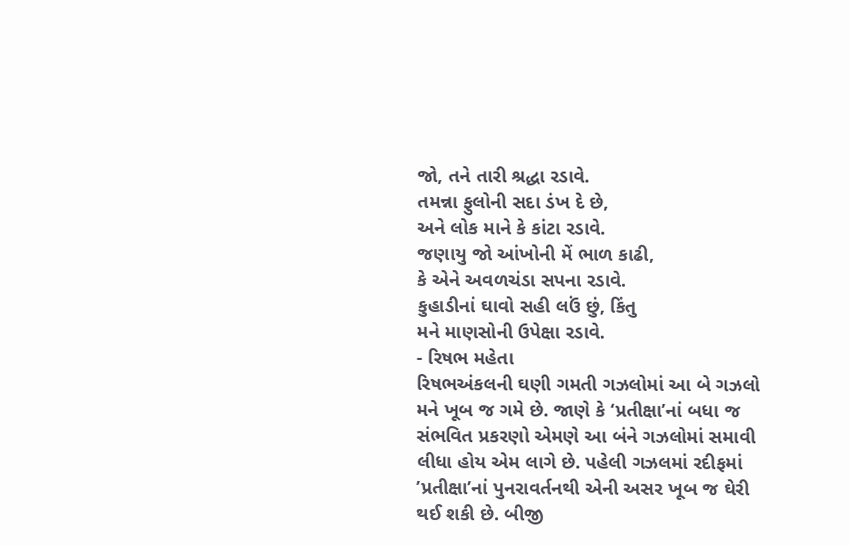જો, તને તારી શ્રદ્ધા રડાવે.
તમન્ના ફુલોની સદા ડંખ દે છે,
અને લોક માને કે કાંટા રડાવે.
જણાયુ જો આંખોની મેં ભાળ કાઢી,
કે એને અવળચંડા સપના રડાવે.
કુહાડીનાં ઘાવો સહી લઉં છું, કિંતુ
મને માણસોની ઉપેક્ષા રડાવે.
- રિષભ મહેતા
રિષભઅંકલની ઘણી ગમતી ગઝલોમાં આ બે ગઝલો મને ખૂબ જ ગમે છે. જાણે કે ‘પ્રતીક્ષા’નાં બધા જ સંભવિત પ્રકરણો એમણે આ બંને ગઝલોમાં સમાવી લીધા હોય એમ લાગે છે. પહેલી ગઝલમાં રદીફમાં ’પ્રતીક્ષા’નાં પુનરાવર્તનથી એની અસર ખૂબ જ ઘેરી થઈ શકી છે. બીજી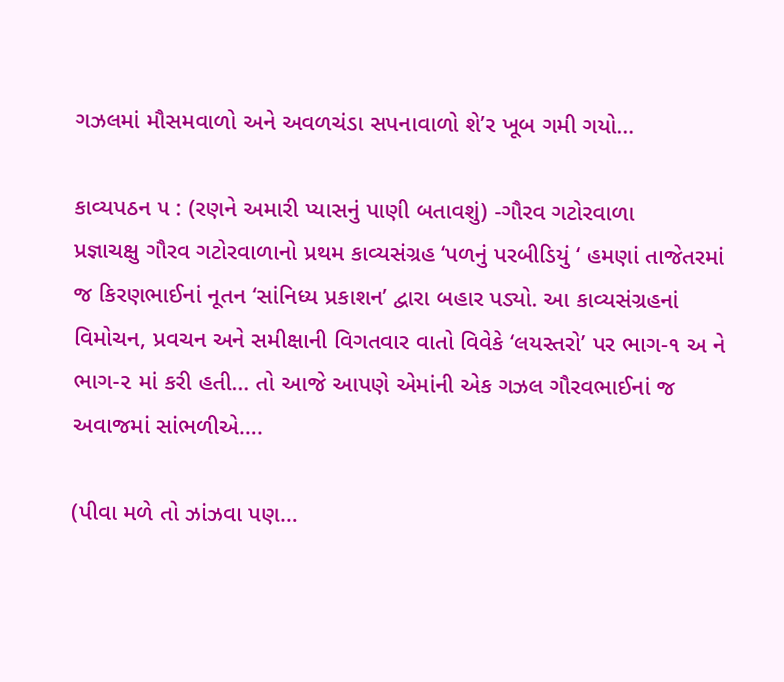ગઝલમાં મૌસમવાળો અને અવળચંડા સપનાવાળો શે’ર ખૂબ ગમી ગયો…

કાવ્યપઠન ૫ : (રણને અમારી પ્યાસનું પાણી બતાવશું) -ગૌરવ ગટોરવાળા
પ્રજ્ઞાચક્ષુ ગૌરવ ગટોરવાળાનો પ્રથમ કાવ્યસંગ્રહ ‘પળનું પરબીડિયું ‘ હમણાં તાજેતરમાં જ કિરણભાઈનાં નૂતન ‘સાંનિધ્ય પ્રકાશન’ દ્વારા બહાર પડ્યો. આ કાવ્યસંગ્રહનાં વિમોચન, પ્રવચન અને સમીક્ષાની વિગતવાર વાતો વિવેકે ‘લયસ્તરો’ પર ભાગ-૧ અ ને ભાગ-૨ માં કરી હતી… તો આજે આપણે એમાંની એક ગઝલ ગૌરવભાઈનાં જ અવાજમાં સાંભળીએ….

(પીવા મળે તો ઝાંઝવા પણ…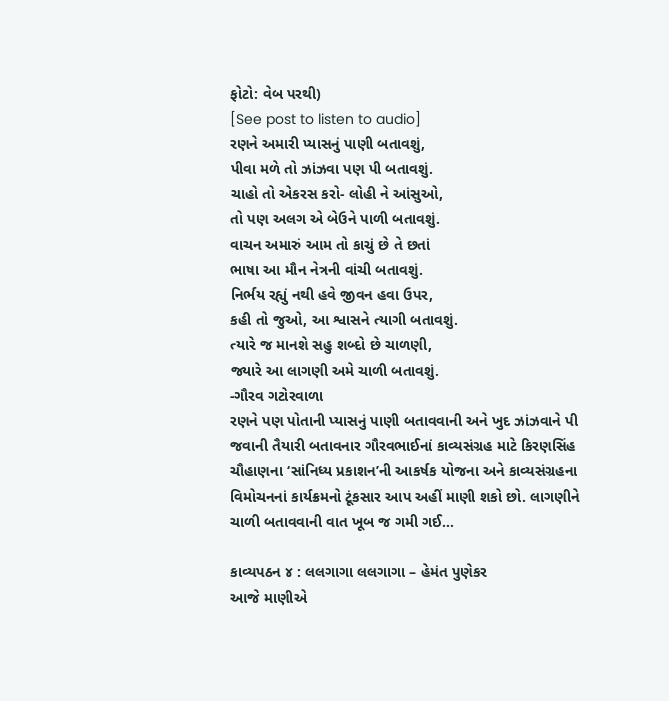ફોટો: વેબ પરથી)
[See post to listen to audio]
રણને અમારી પ્યાસનું પાણી બતાવશું,
પીવા મળે તો ઝાંઝવા પણ પી બતાવશું.
ચાહો તો એકરસ કરો- લોહી ને આંસુઓ,
તો પણ અલગ એ બેઉને પાળી બતાવશું.
વાચન અમારું આમ તો કાચું છે તે છતાં
ભાષા આ મૌન નેત્રની વાંચી બતાવશું.
નિર્ભય રહ્યું નથી હવે જીવન હવા ઉપર,
કહી તો જુઓ, આ શ્વાસને ત્યાગી બતાવશું.
ત્યારે જ માનશે સહુ શબ્દો છે ચાળણી,
જ્યારે આ લાગણી અમે ચાળી બતાવશું.
-ગૌરવ ગટોરવાળા
રણને પણ પોતાની પ્યાસનું પાણી બતાવવાની અને ખુદ ઝાંઝવાને પી જવાની તૈયારી બતાવનાર ગૌરવભાઈનાં કાવ્યસંગ્રહ માટે કિરણસિંહ ચૌહાણના ‘સાંનિધ્ય પ્રકાશન’ની આકર્ષક યોજના અને કાવ્યસંગ્રહના વિમોચનનાં કાર્યક્રમનો ટૂંકસાર આપ અહીં માણી શકો છો. લાગણીને ચાળી બતાવવાની વાત ખૂબ જ ગમી ગઈ…

કાવ્યપઠન ૪ : લલગાગા લલગાગા – હેમંત પુણેકર
આજે માણીએ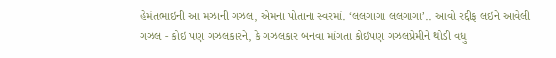હેમંતભાઇની આ મઝાની ગઝલ, એમના પોતાના સ્વરમાં. ‘લલગાગા લલગાગા’.. આવો રદ્દીફ લઇને આવેલી ગઝલ - કોઇ પણ ગઝલકારને, કે ગઝલકાર બનવા માંગતા કોઇપણ ગઝલપ્રેમીને થોડી વધુ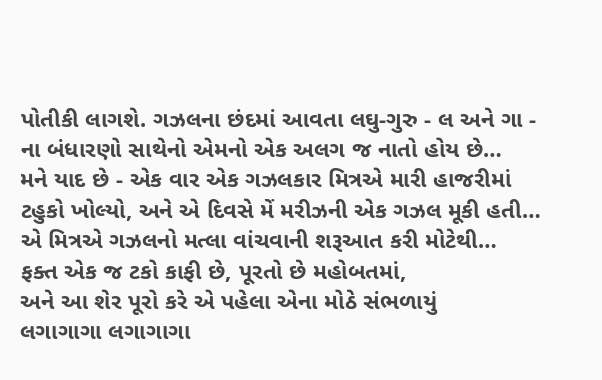પોતીકી લાગશે. ગઝલના છંદમાં આવતા લઘુ-ગુરુ - લ અને ગા - ના બંધારણો સાથેનો એમનો એક અલગ જ નાતો હોય છે…
મને યાદ છે - એક વાર એક ગઝલકાર મિત્રએ મારી હાજરીમાં ટહુકો ખોલ્યો, અને એ દિવસે મેં મરીઝની એક ગઝલ મૂકી હતી… એ મિત્રએ ગઝલનો મત્લા વાંચવાની શરૂઆત કરી મોટેથી…
ફક્ત એક જ ટકો કાફી છે, પૂરતો છે મહોબતમાં,
અને આ શેર પૂરો કરે એ પહેલા એના મોઠે સંભળાયું
લગાગાગા લગાગાગા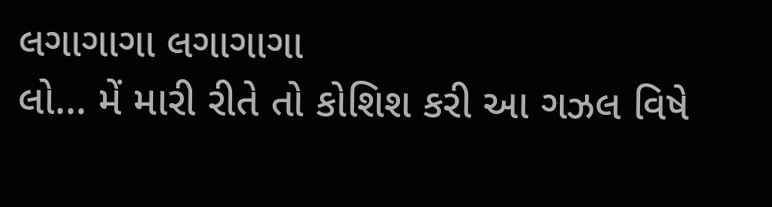લગાગાગા લગાગાગા
લો… મેં મારી રીતે તો કોશિશ કરી આ ગઝલ વિષે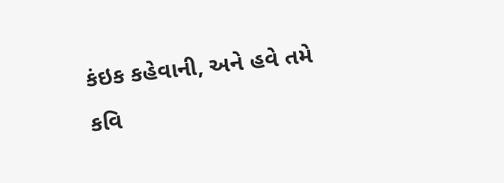કંઇક કહેવાની, અને હવે તમે કવિ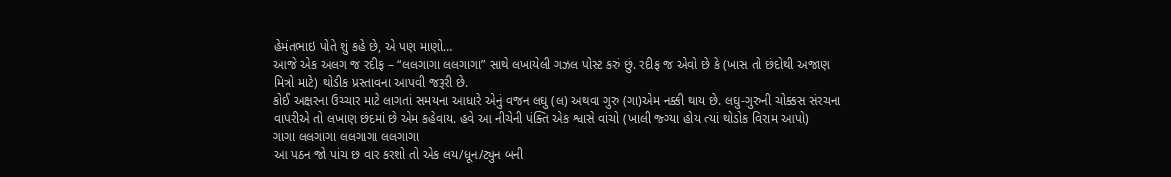હેમંતભાઇ પોતે શું કહે છે, એ પણ માણો…
આજે એક અલગ જ રદીફ – “લલગાગા લલગાગા” સાથે લખાયેલી ગઝલ પોસ્ટ કરું છું. રદીફ જ એવો છે કે (ખાસ તો છંદોથી અજાણ મિત્રો માટે) થોડીક પ્રસ્તાવના આપવી જરૂરી છે.
કોઈ અક્ષરના ઉચ્ચાર માટે લાગતાં સમયના આધારે એનું વજન લઘુ (લ) અથવા ગુરુ (ગા)એમ નક્કી થાય છે. લઘુ-ગુરુની ચોક્કસ સંરચના વાપરીએ તો લખાણ છંદમાં છે એમ કહેવાય. હવે આ નીચેની પંક્તિ એક શ્વાસે વાંચો (ખાલી જ્ગ્યા હોય ત્યાં થોડોક વિરામ આપો)
ગાગા લલગાગા લલગાગા લલગાગા
આ પઠન જો પાંચ છ વાર કરશો તો એક લય/ધૂન/ટ્યુન બની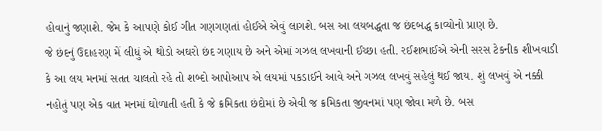હોવાનું જણાશે. જેમ કે આપણે કોઈ ગીત ગણગણતાં હોઈએ એવું લાગશે. બસ આ લયબદ્ધતા જ છંદબદ્ધ કાવ્યોનો પ્રાણ છે.
જે છંદનું ઉદાહરણ મેં લીધું એ થોડો અઘરો છંદ ગણાય છે અને એમાં ગઝલ લખવાની ઈચ્છા હતી. રઈશભાઈએ એની સરસ ટેકનીક શીખવાડી કે આ લય મનમાં સતત ચાલતો રહે તો શબ્દો આપોઆપ એ લયમાં પકડાઈને આવે અને ગઝલ લખવું સહેલું થઈ જાય. શું લખવું એ નક્કી નહોતું પણ એક વાત મનમાં ઘોળાતી હતી કે જે ક્રમિકતા છંદોમાં છે એવી જ ક્રમિકતા જીવનમાં પણ જોવા મળે છે. બસ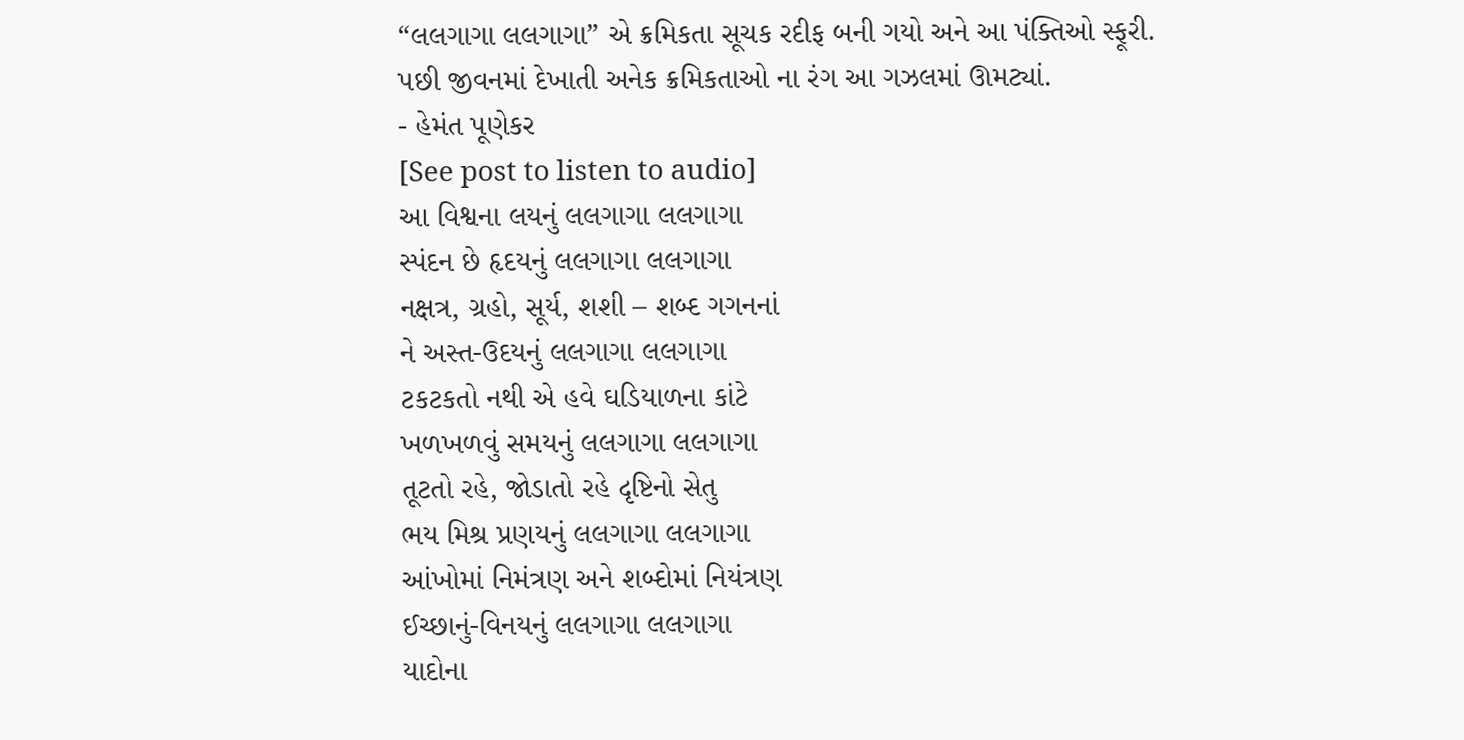“લલગાગા લલગાગા” એ ક્રમિકતા સૂચક રદીફ બની ગયો અને આ પંક્તિઓ સ્ફૂરી.
પછી જીવનમાં દેખાતી અનેક ક્રમિકતાઓ ના રંગ આ ગઝલમાં ઊમટ્યાં.
- હેમંત પૂણેકર
[See post to listen to audio]
આ વિશ્વના લયનું લલગાગા લલગાગા
સ્પંદન છે હૃદયનું લલગાગા લલગાગા
નક્ષત્ર, ગ્રહો, સૂર્ય, શશી – શબ્દ ગગનનાં
ને અસ્ત-ઉદયનું લલગાગા લલગાગા
ટકટકતો નથી એ હવે ઘડિયાળના કાંટે
ખળખળવું સમયનું લલગાગા લલગાગા
તૂટતો રહે, જોડાતો રહે દૃષ્ટિનો સેતુ
ભય મિશ્ર પ્રણયનું લલગાગા લલગાગા
આંખોમાં નિમંત્રણ અને શબ્દોમાં નિયંત્રણ
ઈચ્છાનું-વિનયનું લલગાગા લલગાગા
યાદોના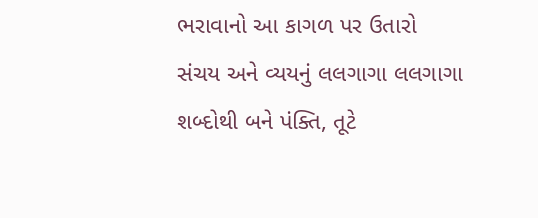ભરાવાનો આ કાગળ પર ઉતારો
સંચય અને વ્યયનું લલગાગા લલગાગા
શબ્દોથી બને પંક્તિ, તૂટે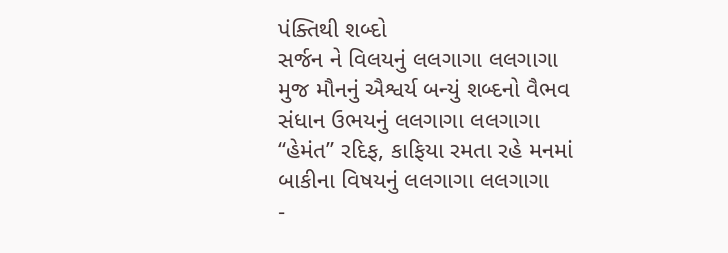પંક્તિથી શબ્દો
સર્જન ને વિલયનું લલગાગા લલગાગા
મુજ મૌનનું ઐશ્વર્ય બન્યું શબ્દનો વૈભવ
સંધાન ઉભયનું લલગાગા લલગાગા
“હેમંત” રદિફ, કાફિયા રમતા રહે મનમાં
બાકીના વિષયનું લલગાગા લલગાગા
-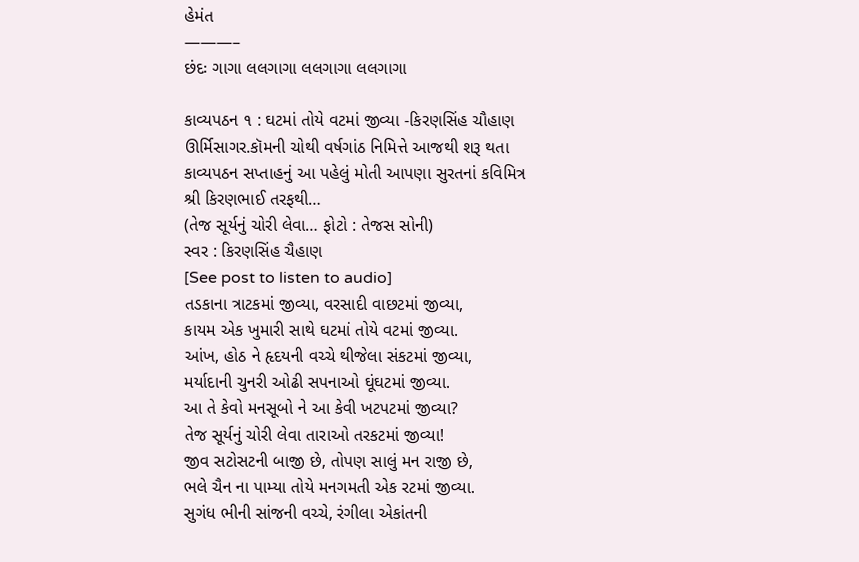હેમંત
———–
છંદઃ ગાગા લલગાગા લલગાગા લલગાગા

કાવ્યપઠન ૧ : ઘટમાં તોયે વટમાં જીવ્યા -કિરણસિંહ ચૌહાણ
ઊર્મિસાગર.કૉમની ચોથી વર્ષગાંઠ નિમિત્તે આજથી શરૂ થતા કાવ્યપઠન સપ્તાહનું આ પહેલું મોતી આપણા સુરતનાં કવિમિત્ર શ્રી કિરણભાઈ તરફથી…
(તેજ સૂર્યનું ચોરી લેવા… ફોટો : તેજસ સોની)
સ્વર : કિરણસિંહ ચૈહાણ
[See post to listen to audio]
તડકાના ત્રાટકમાં જીવ્યા, વરસાદી વાછટમાં જીવ્યા,
કાયમ એક ખુમારી સાથે ઘટમાં તોયે વટમાં જીવ્યા.
આંખ, હોઠ ને હૃદયની વચ્ચે થીજેલા સંકટમાં જીવ્યા,
મર્યાદાની ચુનરી ઓઢી સપનાઓ ઘૂંઘટમાં જીવ્યા.
આ તે કેવો મનસૂબો ને આ કેવી ખટપટમાં જીવ્યા?
તેજ સૂર્યનું ચોરી લેવા તારાઓ તરકટમાં જીવ્યા!
જીવ સટોસટની બાજી છે, તોપણ સાલું મન રાજી છે,
ભલે ચૈન ના પામ્યા તોયે મનગમતી એક રટમાં જીવ્યા.
સુગંધ ભીની સાંજની વચ્ચે, રંગીલા એકાંતની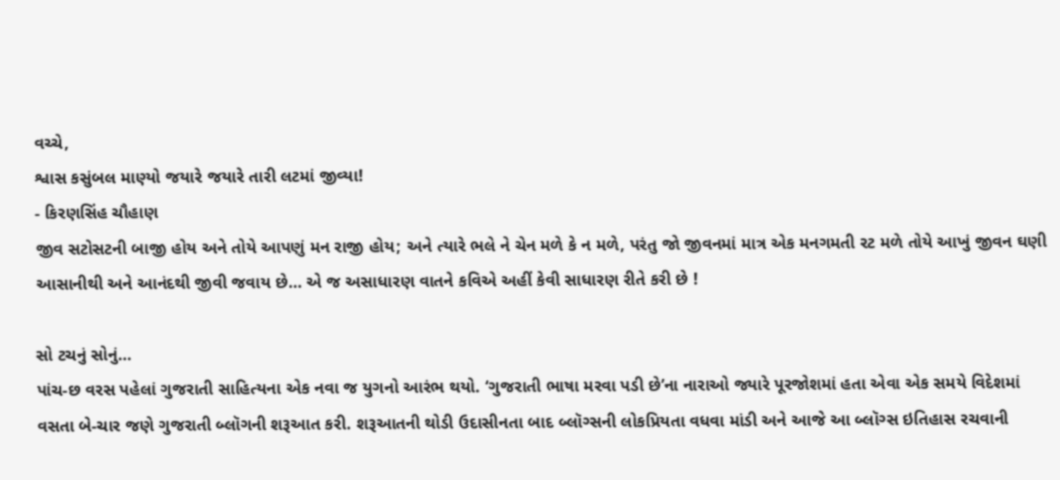વચ્ચે,
શ્વાસ કસુંબલ માણ્યો જયારે જયારે તારી લટમાં જીવ્યા!
- કિરણસિંહ ચૌહાણ
જીવ સટોસટની બાજી હોય અને તોયે આપણું મન રાજી હોય; અને ત્યારે ભલે ને ચેન મળે કે ન મળે, પરંતુ જો જીવનમાં માત્ર એક મનગમતી રટ મળે તોયે આખું જીવન ઘણી આસાનીથી અને આનંદથી જીવી જવાય છે… એ જ અસાધારણ વાતને કવિએ અહીં કેવી સાધારણ રીતે કરી છે !

સો ટચનું સોનું…
પાંચ-છ વરસ પહેલાં ગુજરાતી સાહિત્યના એક નવા જ યુગનો આરંભ થયો. ‘ગુજરાતી ભાષા મરવા પડી છે’ના નારાઓ જ્યારે પૂરજોશમાં હતા એવા એક સમયે વિદેશમાં વસતા બે-ચાર જણે ગુજરાતી બ્લૉગની શરૂઆત કરી. શરૂઆતની થોડી ઉદાસીનતા બાદ બ્લૉગ્સની લોકપ્રિયતા વધવા માંડી અને આજે આ બ્લૉગ્સ ઇતિહાસ રચવાની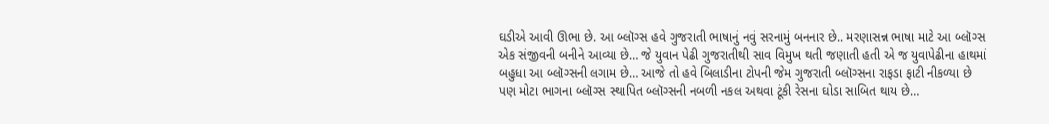ઘડીએ આવી ઊભા છે. આ બ્લૉગ્સ હવે ગુજરાતી ભાષાનું નવું સરનામું બનનાર છે.. મરણાસન્ન ભાષા માટે આ બ્લૉગ્સ એક સંજીવની બનીને આવ્યા છે… જે યુવાન પેઢી ગુજરાતીથી સાવ વિમુખ થતી જણાતી હતી એ જ યુવાપેઢીના હાથમાં બહુધા આ બ્લૉગ્સની લગામ છે… આજે તો હવે બિલાડીના ટોપની જેમ ગુજરાતી બ્લૉગ્સના રાફડા ફાટી નીકળ્યા છે પણ મોટા ભાગના બ્લૉગ્સ સ્થાપિત બ્લૉગ્સની નબળી નકલ અથવા ટૂંકી રેસના ઘોડા સાબિત થાય છે…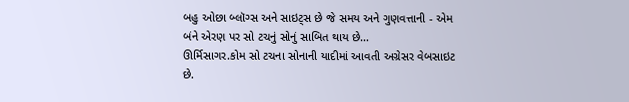બહુ ઓછા બ્લૉગ્સ અને સાઇટ્સ છે જે સમય અને ગુણવત્તાની - એમ બંને એરણ પર સો ટચનું સોનું સાબિત થાય છે…
ઊર્મિસાગર.કોમ સો ટચના સોનાની યાદીમાં આવતી અગ્રેસર વેબસાઇટ છે.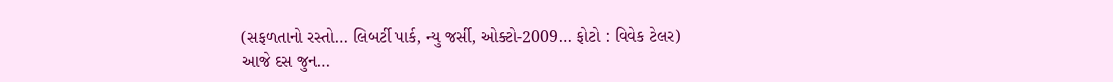(સફળતાનો રસ્તો… લિબર્ટી પાર્ક, ન્યુ જર્સી, ઓક્ટો-2009… ફોટો : વિવેક ટેલર)
આજે દસ જુન…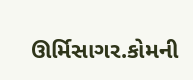ઊર્મિસાગર.કોમની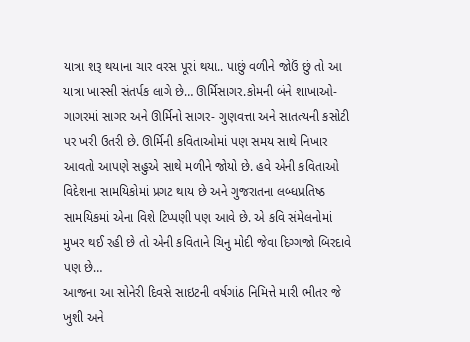યાત્રા શરૂ થયાના ચાર વરસ પૂરાં થયા.. પાછું વળીને જોઉં છું તો આ યાત્રા ખાસ્સી સંતર્પક લાગે છે… ઊર્મિસાગર.કોમની બંને શાખાઓ- ગાગરમાં સાગર અને ઊર્મિનો સાગર- ગુણવત્તા અને સાતત્યની કસોટી પર ખરી ઉતરી છે. ઊર્મિની કવિતાઓમાં પણ સમય સાથે નિખાર આવતો આપણે સહુએ સાથે મળીને જોયો છે. હવે એની કવિતાઓ વિદેશના સામયિકોમાં પ્રગટ થાય છે અને ગુજરાતના લબ્ધપ્રતિષ્ઠ સામયિકમાં એના વિશે ટિપ્પણી પણ આવે છે. એ કવિ સંમેલનોમાં મુખર થઈ રહી છે તો એની કવિતાને ચિનુ મોદી જેવા દિગ્ગજો બિરદાવે પણ છે…
આજના આ સોનેરી દિવસે સાઇટની વર્ષગાંઠ નિમિત્તે મારી ભીતર જે ખુશી અને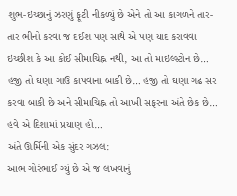શુભ-ઇચ્છાનું ઝરણું ફૂટી નીકળ્યું છે એને તો આ કાગળને તાર-તાર ભીનો કરવા જ દઈશ પણ સાથે એ પણ યાદ કરાવવા ઇચ્છીશ કે આ કોઈ સીમાચિહ્ન નથી, આ તો માઇલ્સ્ટોન છે… હજી તો ઘણા ગાઉ કાપવાના બાકી છે… હજી તો ઘણા ગઢ સર કરવા બાકી છે અને સીમાચિહ્ન તો આખી સફરના અંતે છેક છે… હવે એ દિશામાં પ્રયાણ હો…
અંતે ઊર્મિની એક સુંદર ગઝલ:
આભ ગોરંભાઈ ગ્યું છે એ જ લખવાનું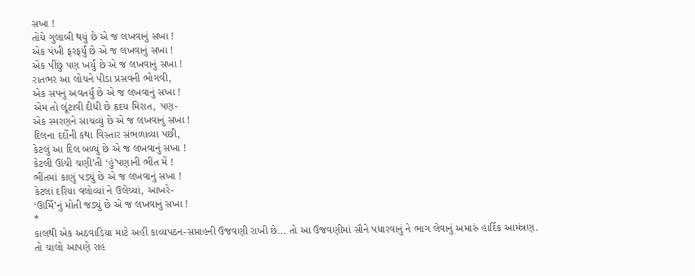સખા !
તોયે ગુલાબી થયું છે એ જ લખવાનું સખા !
એક પંખી ફરફર્યું છે એ જ લખવાનું સખા !
એક પીંછું પણ ખર્યું છે એ જ લખવાનું સખા !
રાતભર આ લોચને પીડા પ્રસવની ભોગવી,
એક સપનું અવતર્યું છે એ જ લખવાનું સખા !
એમ તો લૂંટાવી દીધી છે હૃદય મિરાત, પણ-
એક સ્મરણને સાચવ્યું છે એ જ લખવાનું સખા !
દિલના દર્દોની કથા વિસ્તાર સંભળાવ્યા પછી,
કેટલું આ દિલ બળ્યું છે એ જ લખવાનું સખા !
કેટલી ઊંચી ચણી’તી ‘હું’પણાની ભીંત મેં !
ભીંતમાં કાણું પડ્યું છે એ જ લખવાનું સખા !
કેટલાં દરિયા વલોવ્યાં ને ઉલેચ્યાં, આખરે-
‘ઊર્મિ’નું મોતી જડ્યું છે એ જ લખવાનું સખા !
*
કાલથી એક અઠવાડિયા માટે અહીં કાવ્યપઠન-સપ્તાહની ઉજવણી રાખી છે… તો આ ઉજવણીમાં સૌને પધારવાનું ને ભાગ લેવાનું અમારું હાર્દિક આમંત્રણ. તો ચાલો આપણે રાહ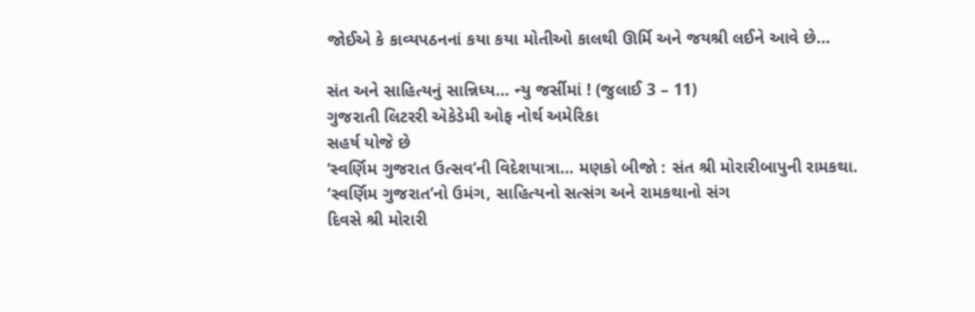જોઈએ કે કાવ્યપઠનનાં કયા કયા મોતીઓ કાલથી ઊર્મિ અને જયશ્રી લઈને આવે છે…

સંત અને સાહિત્યનું સાન્નિધ્ય… ન્યુ જર્સીમાં ! (જુલાઈ 3 – 11)
ગુજરાતી લિટરરી ઍકેડેમી ઓફ નોર્થ અમેરિકા
સહર્ષ યોજે છે
‘સ્વર્ણિમ ગુજરાત ઉત્સવ’ની વિદેશયાત્રા… મણકો બીજો : સંત શ્રી મોરારીબાપુની રામકથા.
‘સ્વર્ણિમ ગુજરાત’નો ઉમંગ, સાહિત્યનો સત્સંગ અને રામકથાનો સંગ
દિવસે શ્રી મોરારી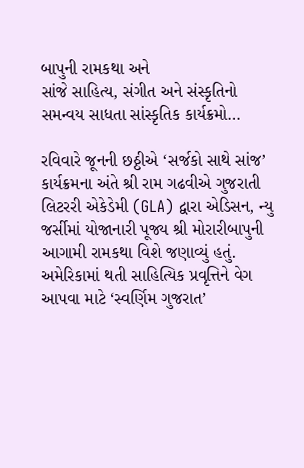બાપુની રામકથા અને
સાંજે સાહિત્ય, સંગીત અને સંસ્કૃતિનો
સમન્વય સાધતા સાંસ્કૃતિક કાર્યક્રમો…

રવિવારે જૂનની છઠ્ઠીએ ‘સર્જકો સાથે સાંજ’ કાર્યક્રમના અંતે શ્રી રામ ગઢવીએ ગુજરાતી લિટરરી એકેડેમી (GLA) દ્વારા એડિસન, ન્યુ જર્સીમાં યોજાનારી પૂજ્ય શ્રી મોરારીબાપુની આગામી રામકથા વિશે જણાવ્યું હતું. અમેરિકામાં થતી સાહિત્યિક પ્રવૃત્તિને વેગ આપવા માટે ‘સ્વર્ણિમ ગુજરાત’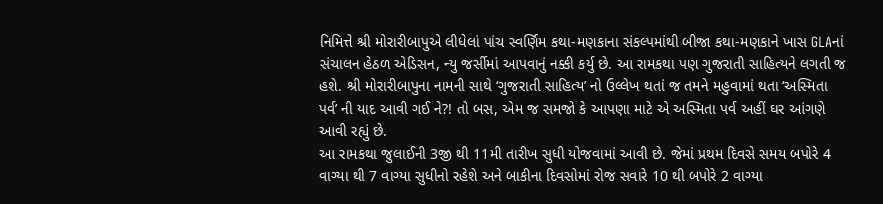નિમિત્તે શ્રી મોરારીબાપુએ લીધેલાં પાંચ સ્વર્ણિમ કથા-મણકાના સંકલ્પમાંથી બીજા કથા-મણકાને ખાસ GLAનાં સંચાલન હેઠળ એડિસન, ન્યુ જર્સીમાં આપવાનું નક્કી કર્યુ છે. આ રામકથા પણ ગુજરાતી સાહિત્યને લગતી જ હશે. શ્રી મોરારીબાપુના નામની સાથે ‘ગુજરાતી સાહિત્ય’ નો ઉલ્લેખ થતાં જ તમને મહુવામાં થતા ‘અસ્મિતા પર્વ’ ની યાદ આવી ગઈ ને?! તો બસ, એમ જ સમજો કે આપણા માટે એ અસ્મિતા પર્વ અહીં ઘર આંગણે આવી રહ્યું છે.
આ રામકથા જુલાઈની 3જી થી 11મી તારીખ સુધી યોજવામાં આવી છે. જેમાં પ્રથમ દિવસે સમય બપોરે 4 વાગ્યા થી 7 વાગ્યા સુધીનો રહેશે અને બાકીના દિવસોમાં રોજ સવારે 10 થી બપોરે 2 વાગ્યા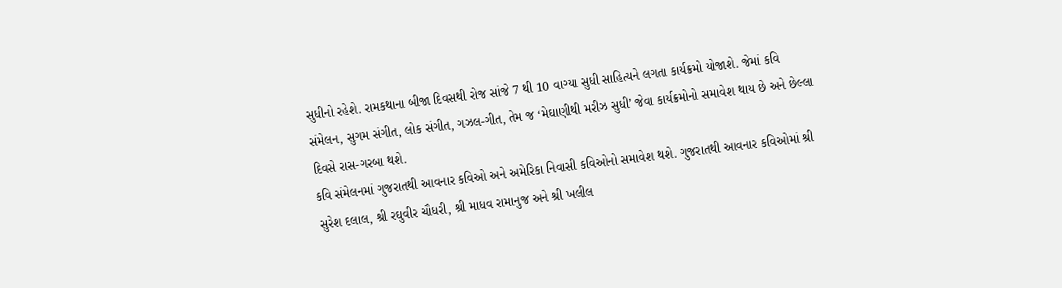સુધીનો રહેશે. રામકથાના બીજા દિવસથી રોજ સાંજે 7 થી 10 વાગ્યા સુધી સાહિત્યને લગતા કાર્યક્રમો યોજાશે. જેમાં કવિ સંમેલન, સુગમ સંગીત, લોક સંગીત, ગઝલ-ગીત, તેમ જ ‘મેઘાણીથી મરીઝ સુધી’ જેવા કાર્યક્રમોનો સમાવેશ થાય છે અને છેલ્લા દિવસે રાસ-ગરબા થશે.
કવિ સંમેલનમાં ગુજરાતથી આવનાર કવિઓ અને અમેરિકા નિવાસી કવિઓનો સમાવેશ થશે. ગુજરાતથી આવનાર કવિઓમાં શ્રી સુરેશ દલાલ, શ્રી રઘુવીર ચૌધરી, શ્રી માધવ રામાનુજ અને શ્રી ખલીલ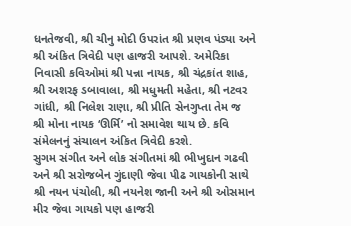ધનતેજવી, શ્રી ચીનુ મોદી ઉપરાંત શ્રી પ્રણવ પંડ્યા અને શ્રી અંકિત ત્રિવેદી પણ હાજરી આપશે. અમેરિકા નિવાસી કવિઓમાં શ્રી પન્ના નાયક, શ્રી ચંદ્રકાંત શાહ, શ્રી અશરફ ડબાવાલા, શ્રી મધુમતી મહેતા, શ્રી નટવર ગાંધી, શ્રી નિલેશ રાણા, શ્રી પ્રીતિ સેનગુપ્તા તેમ જ શ્રી મોના નાયક ‘ઊર્મિ’ નો સમાવેશ થાય છે. કવિ સંમેલનનું સંચાલન અંકિત ત્રિવેદી કરશે.
સુગમ સંગીત અને લોક સંગીતમાં શ્રી ભીખુદાન ગઢવી અને શ્રી સરોજબેન ગુંદાણી જેવા પીઢ ગાયકોની સાથે શ્રી નયન પંચોલી, શ્રી નયનેશ જાની અને શ્રી ઓસમાન મીર જેવા ગાયકો પણ હાજરી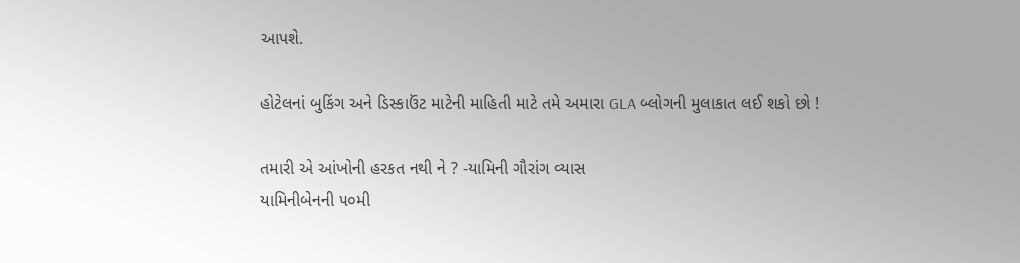આપશે.

હોટેલનાં બુકિંગ અને ડિસ્કાઉંટ માટેની માહિતી માટે તમે અમારા GLA બ્લોગની મુલાકાત લઈ શકો છો !

તમારી એ આંખોની હરકત નથી ને ? -યામિની ગૌરાંગ વ્યાસ
યામિનીબેનની ૫૦મી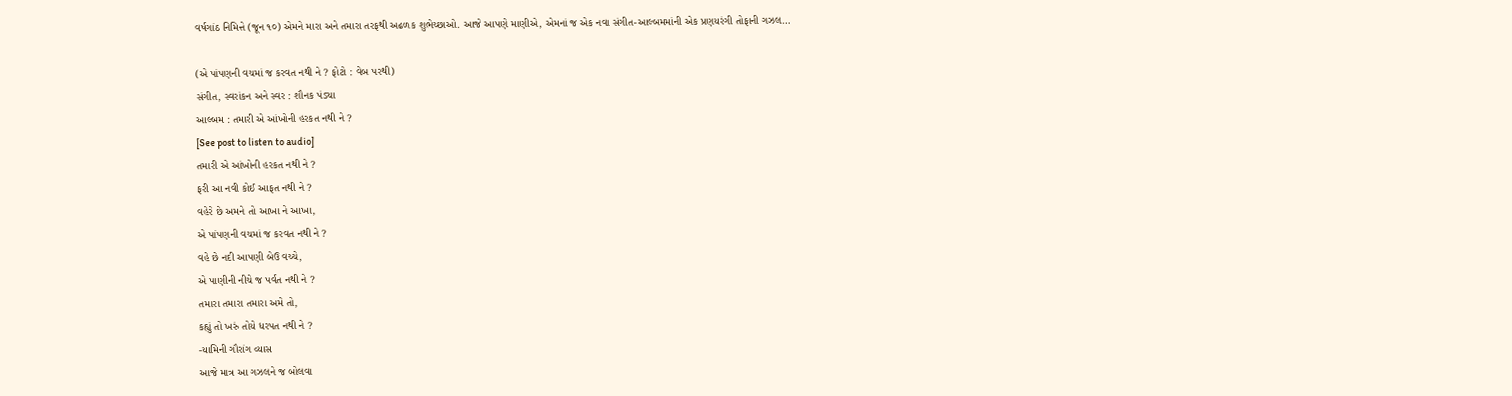વર્ષગાંઠ નિમિત્તે (જૂન ૧૦) એમને મારા અને તમારા તરફથી અઢળક શુભેચ્છાઓ. આજે આપણે માણીએ, એમનાં જ એક નવા સંગીત-આલ્બમમાંની એક પ્રણયરંગી તોફાની ગઝલ…

(એ પાંપણની વચમાં જ કરવત નથી ને ? ફોટો : વેબ પરથી)
સંગીત, સ્વરાંકન અને સ્વર : શૌનક પંડ્યા
આલ્બમ : તમારી એ આંખોની હરકત નથી ને ?
[See post to listen to audio]
તમારી એ આંખોની હરકત નથી ને ?
ફરી આ નવી કોઈ આફત નથી ને ?
વહેરે છે અમને તો આખા ને આખા,
એ પાંપણની વચમાં જ કરવત નથી ને ?
વહે છે નદી આપણી બેઉ વચ્ચે,
એ પાણીની નીચે જ પર્વત નથી ને ?
તમારા તમારા તમારા અમે તો,
કહ્યું તો ખરું તોયે ધરપત નથી ને ?
-યામિની ગૌરાંગ વ્યાસ
આજે માત્ર આ ગઝલને જ બોલવા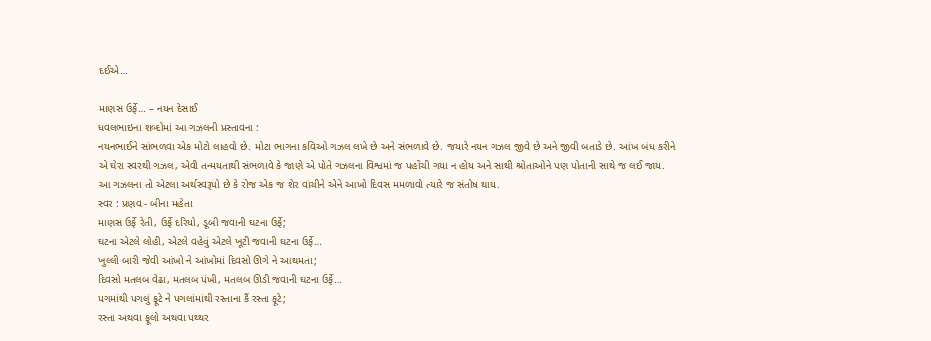દઈએ…

માણસ ઉર્ફે… – નયન દેસાઈ
ધવલભાઇના શબ્દોમાં આ ગઝલની પ્રસ્તાવના :
નયનભાઈને સાંભળવા એક મોટો લાહવો છે. મોટા ભાગના કવિઓ ગઝલ લખે છે અને સંભળાવે છે. જયારે નયન ગઝલ જીવે છે અને જીવી બતાડે છે. આંખ બંધ કરીને એ ઘેરા સ્વરથી ગઝલ, એવી તન્મયતાથી સંભળાવે કે જાણે એ પોતે ગઝલના વિશ્વમાં જ પહોંચી ગયા ન હોય અને સાથી શ્રોતાઓને પણ પોતાની સાથે જ લઈ જાય.
આ ગઝલના તો એટલા અર્થસ્વરૂપો છે કે રોજ એક જ શેર વાંચીને એને આખો દિવસ મમળાવો ત્યારે જ સંતોષ થાય.
સ્વર : પ્રણવ - બીના મહેતા
માણસ ઉર્ફે રેતી, ઉર્ફે દરિયો, ડૂબી જવાની ઘટના ઉર્ફે;
ઘટના એટલે લોહી, એટલે વહેવું એટલે ખૂટી જવાની ઘટના ઉર્ફે…
ખુલ્લી બારી જેવી આંખો ને આંખોમાં દિવસો ઊગે ને આથમતા;
દિવસો મતલબ વેઢા, મતલબ પંખી, મતલબ ઊડી જવાની ઘટના ઉર્ફે…
પગમાંથી પગલું ફૂટે ને પગલાંમાંથી રસ્તાના કૈં રસ્તા ફૂટે;
રસ્તા અથવા ફૂલો અથવા પથ્થર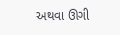અથવા ઊગી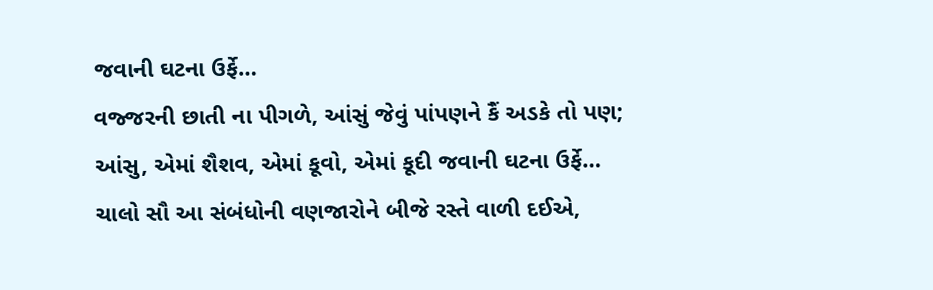જવાની ઘટના ઉર્ફે…
વજ્જરની છાતી ના પીગળે, આંસું જેવું પાંપણને કૈં અડકે તો પણ;
આંસુ, એમાં શૈશવ, એમાં કૂવો, એમાં કૂદી જવાની ઘટના ઉર્ફે…
ચાલો સૌ આ સંબંધોની વણજારોને બીજે રસ્તે વાળી દઈએ,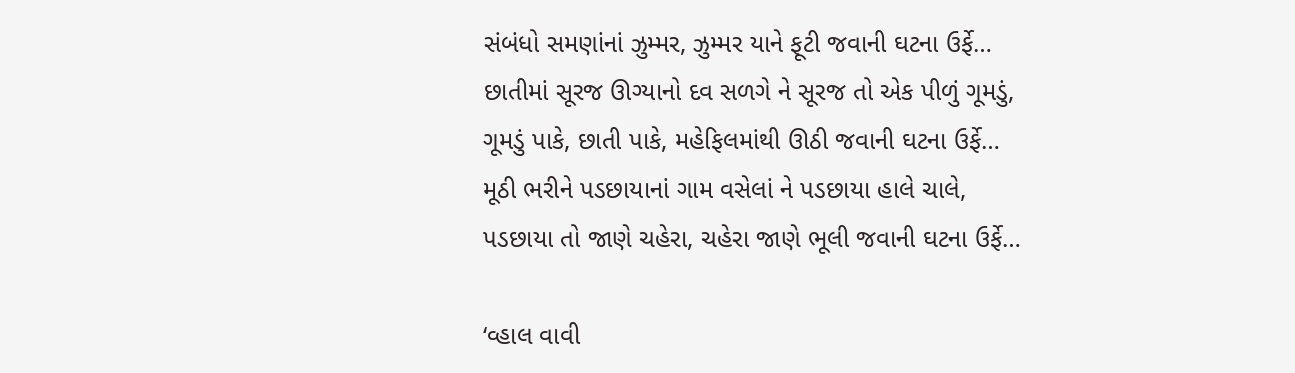સંબંધો સમણાંનાં ઝુમ્મર, ઝુમ્મર યાને ફૂટી જવાની ઘટના ઉર્ફે…
છાતીમાં સૂરજ ઊગ્યાનો દવ સળગે ને સૂરજ તો એક પીળું ગૂમડું,
ગૂમડું પાકે, છાતી પાકે, મહેફિલમાંથી ઊઠી જવાની ઘટના ઉર્ફે…
મૂઠી ભરીને પડછાયાનાં ગામ વસેલાં ને પડછાયા હાલે ચાલે,
પડછાયા તો જાણે ચહેરા, ચહેરા જાણે ભૂલી જવાની ઘટના ઉર્ફે…

‘વ્હાલ વાવી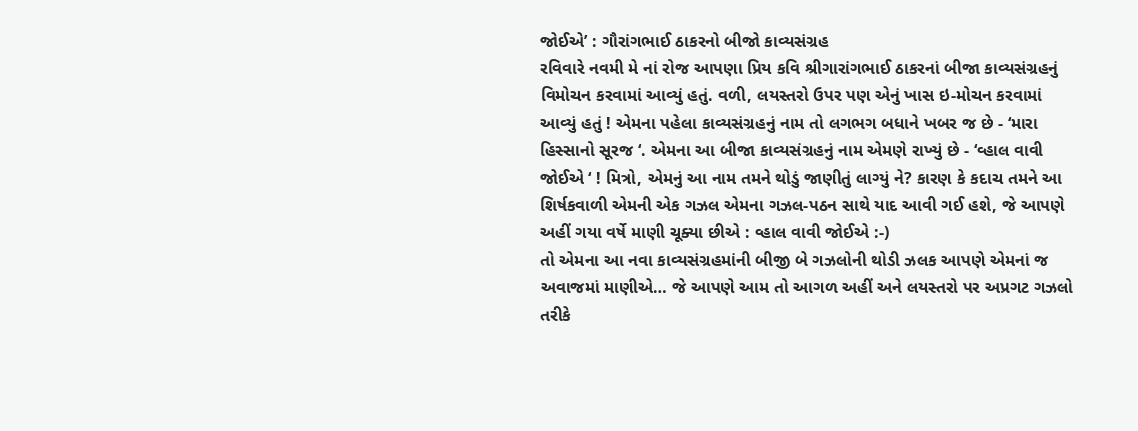જોઈએ’ : ગૌરાંગભાઈ ઠાકરનો બીજો કાવ્યસંગ્રહ
રવિવારે નવમી મે નાં રોજ આપણા પ્રિય કવિ શ્રીગારાંગભાઈ ઠાકરનાં બીજા કાવ્યસંગ્રહનું વિમોચન કરવામાં આવ્યું હતું. વળી, લયસ્તરો ઉપર પણ એનું ખાસ ઇ-મોચન કરવામાં આવ્યું હતું ! એમના પહેલા કાવ્યસંગ્રહનું નામ તો લગભગ બધાને ખબર જ છે - ‘મારા હિસ્સાનો સૂરજ ‘. એમના આ બીજા કાવ્યસંગ્રહનું નામ એમણે રાખ્યું છે - ‘વ્હાલ વાવી જોઈએ ‘ ! મિત્રો, એમનું આ નામ તમને થોડું જાણીતું લાગ્યું ને? કારણ કે કદાચ તમને આ શિર્ષકવાળી એમની એક ગઝલ એમના ગઝલ-પઠન સાથે યાદ આવી ગઈ હશે, જે આપણે અહીં ગયા વર્ષે માણી ચૂક્યા છીએ : વ્હાલ વાવી જોઈએ :-)
તો એમના આ નવા કાવ્યસંગ્રહમાંની બીજી બે ગઝલોની થોડી ઝલક આપણે એમનાં જ અવાજમાં માણીએ… જે આપણે આમ તો આગળ અહીં અને લયસ્તરો પર અપ્રગટ ગઝલો તરીકે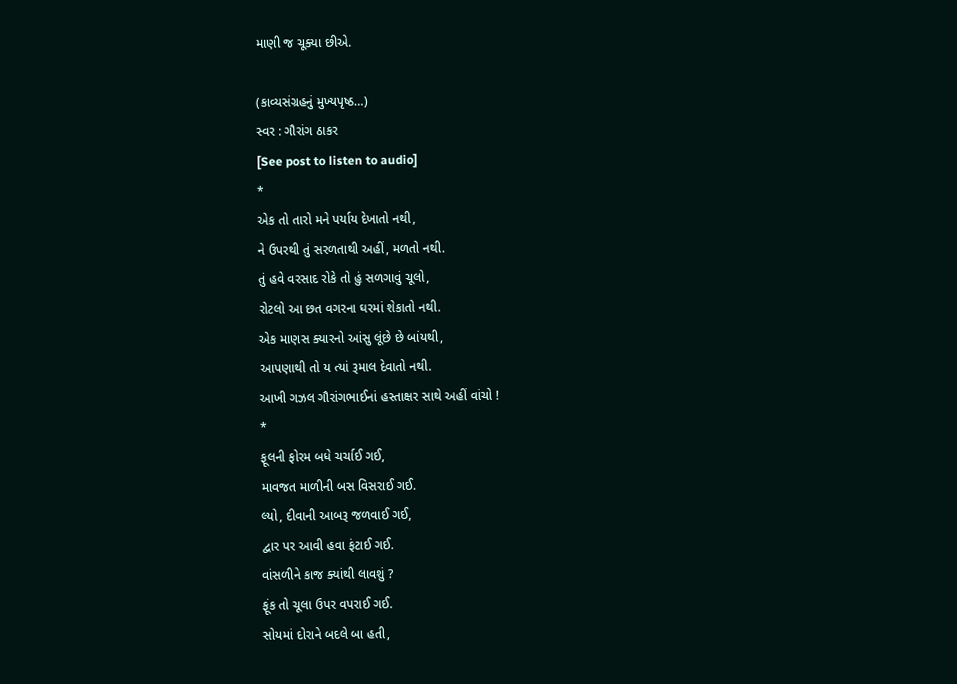માણી જ ચૂક્યા છીએ.

(કાવ્યસંગ્રહનું મુખ્યપૃષ્ઠ…)
સ્વર : ગૌરાંગ ઠાકર
[See post to listen to audio]
*
એક તો તારો મને પર્યાય દેખાતો નથી,
ને ઉપરથી તું સરળતાથી અહીં, મળતો નથી.
તું હવે વરસાદ રોકે તો હું સળગાવું ચૂલો,
રોટલો આ છત વગરના ઘરમાં શેકાતો નથી.
એક માણસ ક્યારનો આંસુ લૂંછે છે બાંયથી,
આપણાથી તો ય ત્યાં રૂમાલ દેવાતો નથી.
આખી ગઝલ ગૌરાંગભાઈનાં હસ્તાક્ષર સાથે અહીં વાંચો !
*
ફૂલની ફોરમ બધે ચર્ચાઈ ગઈ,
માવજત માળીની બસ વિસરાઈ ગઈ.
લ્યો, દીવાની આબરૂ જળવાઈ ગઈ,
દ્વાર પર આવી હવા ફંટાઈ ગઈ.
વાંસળીને કાજ ક્યાંથી લાવશું ?
ફૂંક તો ચૂલા ઉપર વપરાઈ ગઈ.
સોયમાં દોરાને બદલે બા હતી,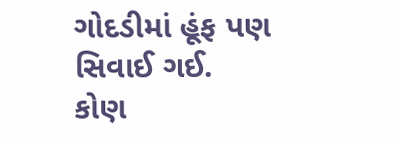ગોદડીમાં હૂંફ પણ સિવાઈ ગઈ.
કોણ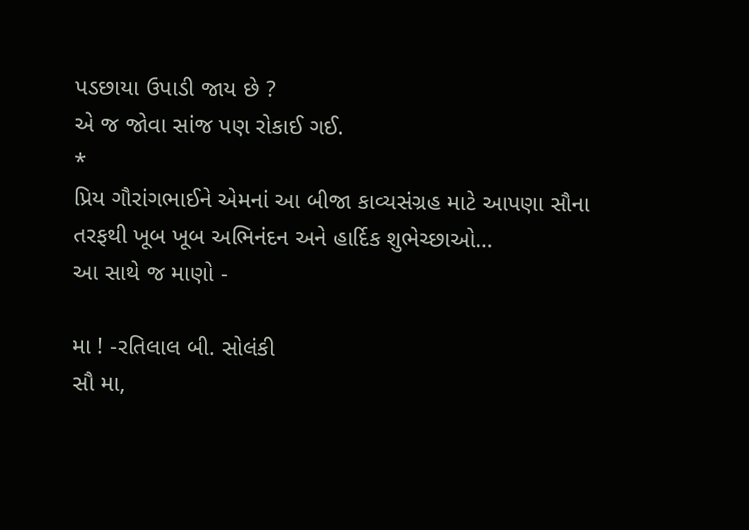પડછાયા ઉપાડી જાય છે ?
એ જ જોવા સાંજ પણ રોકાઈ ગઈ.
*
પ્રિય ગૌરાંગભાઈને એમનાં આ બીજા કાવ્યસંગ્રહ માટે આપણા સૌના તરફથી ખૂબ ખૂબ અભિનંદન અને હાર્દિક શુભેચ્છાઓ…
આ સાથે જ માણો -

મા ! -રતિલાલ બી. સોલંકી
સૌ મા,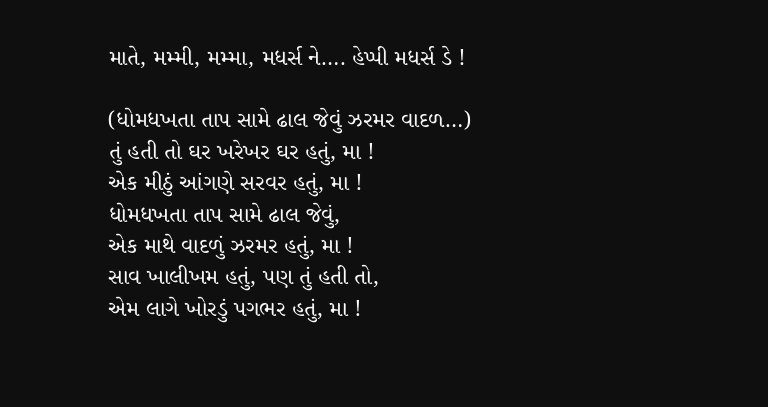માતે, મમ્મી, મમ્મા, મધર્સ ને…. હેપ્પી મધર્સ ડે !

(ધોમધખતા તાપ સામે ઢાલ જેવું ઝરમર વાદળ…)
તું હતી તો ઘર ખરેખર ઘર હતું, મા !
એક મીઠું આંગણે સરવર હતું, મા !
ધોમધખતા તાપ સામે ઢાલ જેવું,
એક માથે વાદળું ઝરમર હતું, મા !
સાવ ખાલીખમ હતું, પણ તું હતી તો,
એમ લાગે ખોરડું પગભર હતું, મા !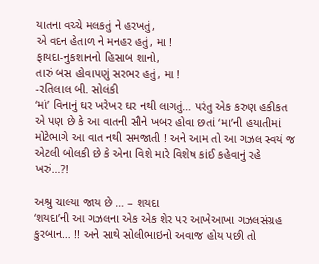યાતના વચ્ચે મલકતું ને હરખતું,
એ વદન હેતાળ ને મનહર હતું, મા !
ફાયદા-નુકશાનનો હિસાબ શાનો,
તારું બસ હોવાપણું સરભર હતું, મા !
-રતિલાલ બી. સોલંકી
‘માં’ વિનાનું ઘર ખરેખર ઘર નથી લાગતું… પરંતુ એક કરુણ હકીકત એ પણ છે કે આ વાતની સૌને ખબર હોવા છતાં ‘મા’ની હયાતીમાં મોટેભાગે આ વાત નથી સમજાતી ! અને આમ તો આ ગઝલ સ્વયં જ એટલી બોલકી છે કે એના વિશે મારે વિશેષ કાંઈ કહેવાનું રહે ખરું…?!

અશ્રુ ચાલ્યા જાય છે … – શયદા
‘શયદા’ની આ ગઝલના એક એક શેર પર આખેઆખા ગઝલસંગ્રહ કુરબાન… !! અને સાથે સોલીભાઇનો અવાજ હોય પછી તો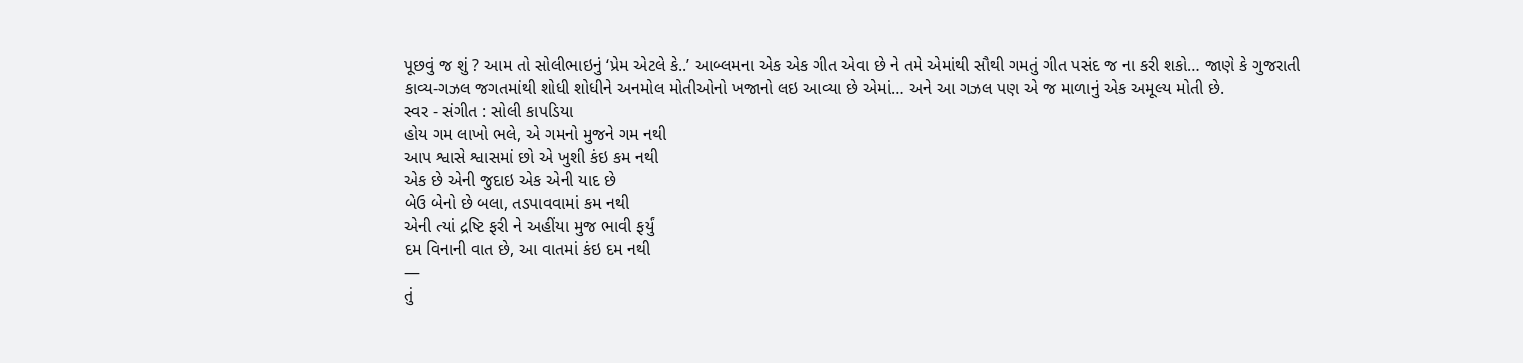પૂછવું જ શું ? આમ તો સોલીભાઇનું ‘પ્રેમ એટલે કે..’ આબ્લમના એક એક ગીત એવા છે ને તમે એમાંથી સૌથી ગમતું ગીત પસંદ જ ના કરી શકો… જાણે કે ગુજરાતી કાવ્ય-ગઝલ જગતમાંથી શોધી શોધીને અનમોલ મોતીઓનો ખજાનો લઇ આવ્યા છે એમાં… અને આ ગઝલ પણ એ જ માળાનું એક અમૂલ્ય મોતી છે.
સ્વર - સંગીત : સોલી કાપડિયા
હોય ગમ લાખો ભલે, એ ગમનો મુજને ગમ નથી
આપ શ્વાસે શ્વાસમાં છો એ ખુશી કંઇ કમ નથી
એક છે એની જુદાઇ એક એની યાદ છે
બેઉ બેનો છે બલા, તડપાવવામાં કમ નથી
એની ત્યાં દ્રષ્ટિ ફરી ને અહીંયા મુજ ભાવી ફર્યું
દમ વિનાની વાત છે, આ વાતમાં કંઇ દમ નથી
—
તું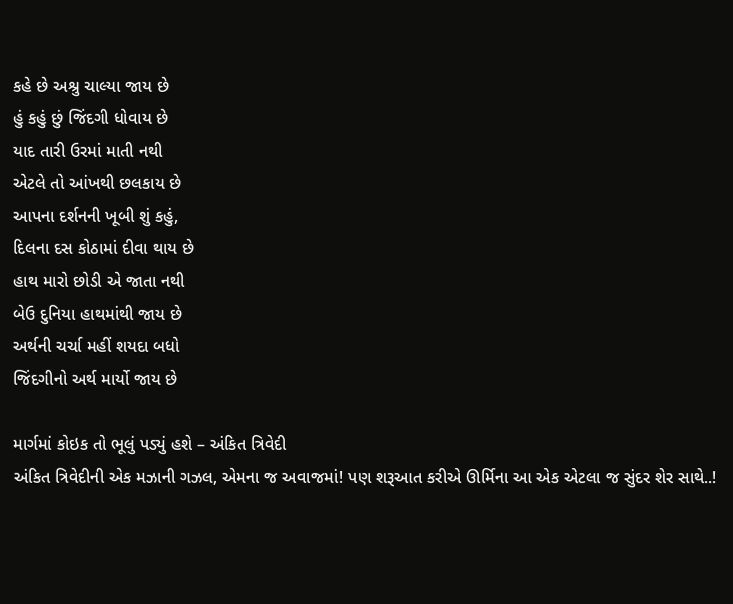કહે છે અશ્રુ ચાલ્યા જાય છે
હું કહું છું જિંદગી ધોવાય છે
યાદ તારી ઉરમાં માતી નથી
એટલે તો આંખથી છલકાય છે
આપના દર્શનની ખૂબી શું કહું,
દિલના દસ કોઠામાં દીવા થાય છે
હાથ મારો છોડી એ જાતા નથી
બેઉ દુનિયા હાથમાંથી જાય છે
અર્થની ચર્ચા મહીં શયદા બધો
જિંદગીનો અર્થ માર્યો જાય છે

માર્ગમાં કોઇક તો ભૂલું પડ્યું હશે – અંકિત ત્રિવેદી
અંકિત ત્રિવેદીની એક મઝાની ગઝલ, એમના જ અવાજમાં! પણ શરૂઆત કરીએ ઊર્મિના આ એક એટલા જ સુંદર શેર સાથે..!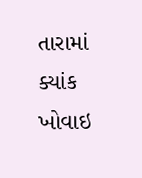તારામાં ક્યાંક ખોવાઇ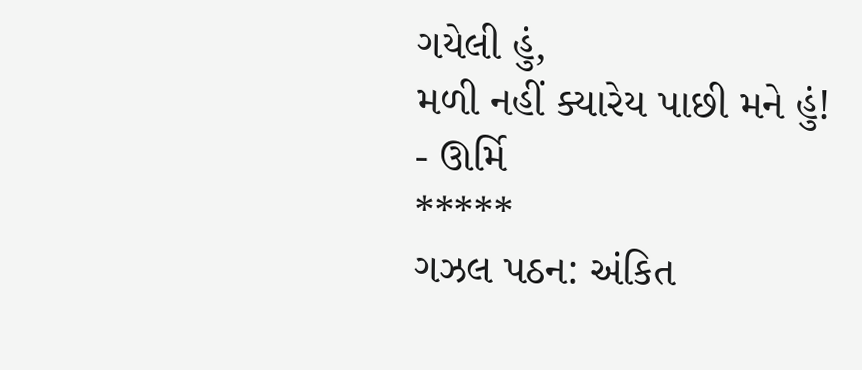ગયેલી હું,
મળી નહીં ક્યારેય પાછી મને હું!
- ઊર્મિ
*****
ગઝલ પઠન: અંકિત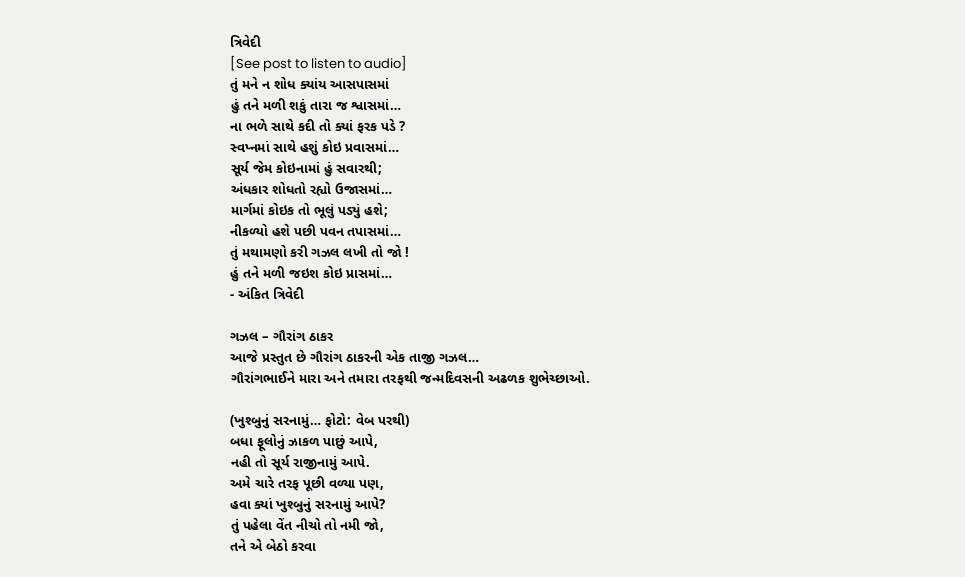ત્રિવેદી
[See post to listen to audio]
તું મને ન શોધ ક્યાંય આસપાસમાં
હું તને મળી શકું તારા જ શ્વાસમાં…
ના ભળે સાથે કદી તો ક્યાં ફરક પડે ?
સ્વપ્નમાં સાથે હશું કોઇ પ્રવાસમાં…
સૂર્ય જેમ કોઇનામાં હું સવારથી;
અંધકાર શોધતો રહ્યો ઉજાસમાં…
માર્ગમાં કોઇક તો ભૂલું પડ્યું હશે;
નીકળ્યો હશે પછી પવન તપાસમાં…
તું મથામણો કરી ગઝલ લખી તો જો !
હું તને મળી જઇશ કોઇ પ્રાસમાં…
- અંકિત ત્રિવેદી

ગઝલ – ગૌરાંગ ઠાકર
આજે પ્રસ્તુત છે ગૌરાંગ ઠાકરની એક તાજી ગઝલ…
ગૌરાંગભાઈને મારા અને તમારા તરફથી જન્મદિવસની અઢળક શુભેચ્છાઓ.

(ખુશ્બુનું સરનામું… ફોટો: વેબ પરથી)
બધા ફૂલોનું ઝાકળ પાછું આપે,
નહી તો સૂર્ય રાજીનામું આપે.
અમે ચારે તરફ પૂછી વળ્યા પણ,
હવા ક્યાં ખુશ્બુનું સરનામું આપે?
તું પહેલા વેંત નીચો તો નમી જો,
તને એ બેઠો કરવા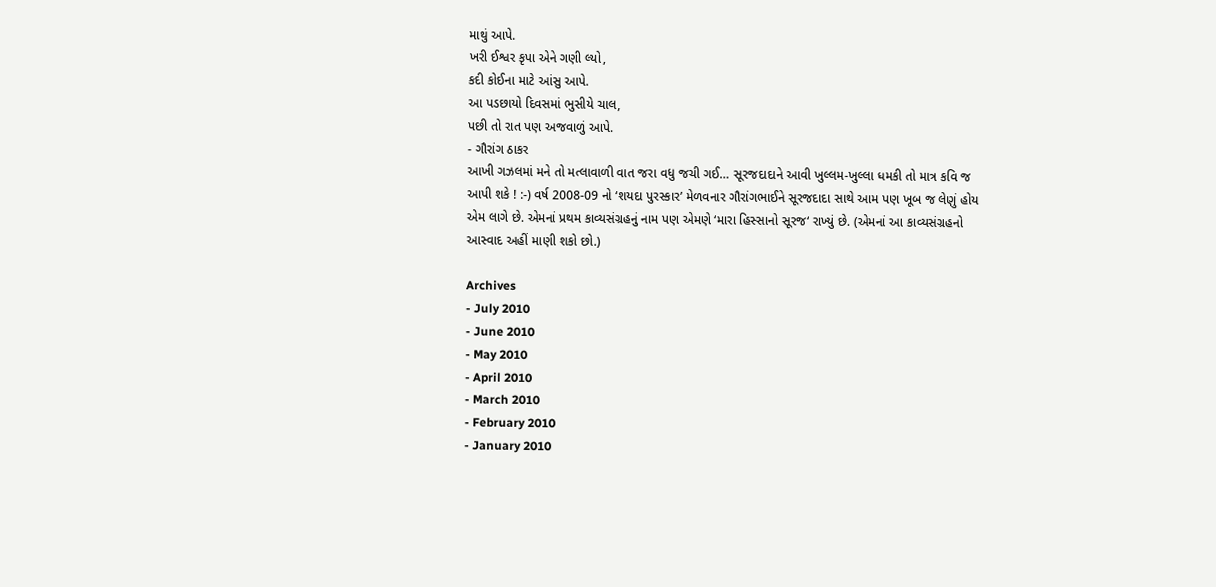માથું આપે.
ખરી ઈશ્વર કૃપા એને ગણી લ્યો,
કદી કોઈના માટે આંસુ આપે.
આ પડછાયો દિવસમાં ભુસીયે ચાલ,
પછી તો રાત પણ અજવાળું આપે.
- ગૌરાંગ ઠાકર
આખી ગઝલમાં મને તો મત્લાવાળી વાત જરા વધુ જચી ગઈ… સૂરજદાદાને આવી ખુલ્લમ-ખુલ્લા ધમકી તો માત્ર કવિ જ આપી શકે ! :-) વર્ષ 2008-09 નો ‘શયદા પુરસ્કાર’ મેળવનાર ગૌરાંગભાઈને સૂરજદાદા સાથે આમ પણ ખૂબ જ લેણું હોય એમ લાગે છે. એમનાં પ્રથમ કાવ્યસંગ્રહનું નામ પણ એમણે ‘મારા હિસ્સાનો સૂરજ‘ રાખ્યું છે. (એમનાં આ કાવ્યસંગ્રહનો આસ્વાદ અહીં માણી શકો છો.)

Archives
- July 2010
- June 2010
- May 2010
- April 2010
- March 2010
- February 2010
- January 2010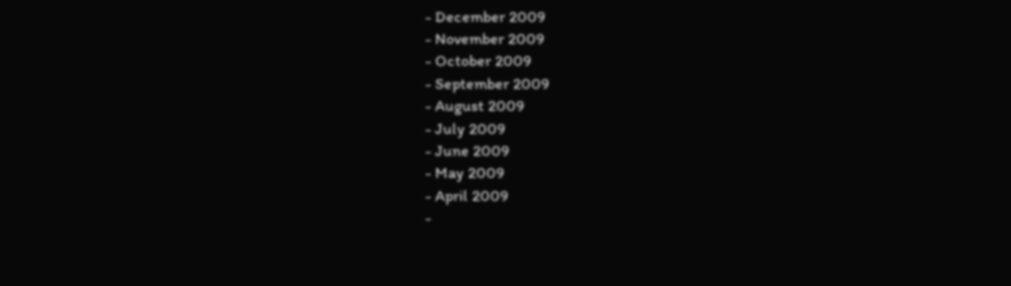- December 2009
- November 2009
- October 2009
- September 2009
- August 2009
- July 2009
- June 2009
- May 2009
- April 2009
-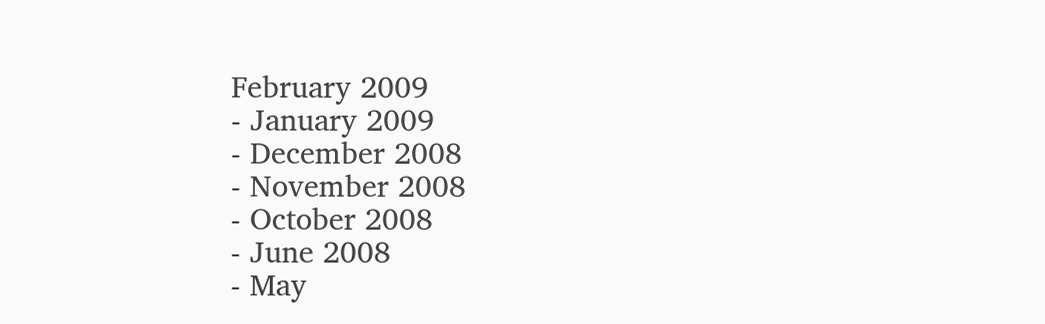February 2009
- January 2009
- December 2008
- November 2008
- October 2008
- June 2008
- May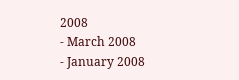2008
- March 2008
- January 2008